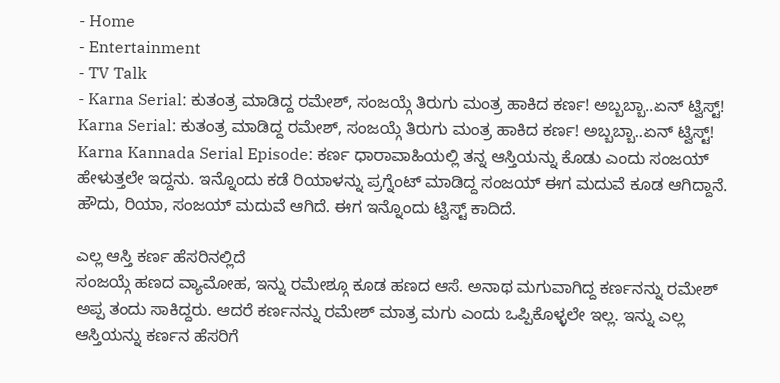- Home
- Entertainment
- TV Talk
- Karna Serial: ಕುತಂತ್ರ ಮಾಡಿದ್ದ ರಮೇಶ್, ಸಂಜಯ್ಗೆ ತಿರುಗು ಮಂತ್ರ ಹಾಕಿದ ಕರ್ಣ! ಅಬ್ಬಬ್ಬಾ..ಏನ್ ಟ್ವಿಸ್ಟ್!
Karna Serial: ಕುತಂತ್ರ ಮಾಡಿದ್ದ ರಮೇಶ್, ಸಂಜಯ್ಗೆ ತಿರುಗು ಮಂತ್ರ ಹಾಕಿದ ಕರ್ಣ! ಅಬ್ಬಬ್ಬಾ..ಏನ್ ಟ್ವಿಸ್ಟ್!
Karna Kannada Serial Episode: ಕರ್ಣ ಧಾರಾವಾಹಿಯಲ್ಲಿ ತನ್ನ ಆಸ್ತಿಯನ್ನು ಕೊಡು ಎಂದು ಸಂಜಯ್ ಹೇಳುತ್ತಲೇ ಇದ್ದನು. ಇನ್ನೊಂದು ಕಡೆ ರಿಯಾಳನ್ನು ಪ್ರಗ್ನೆಂಟ್ ಮಾಡಿದ್ದ ಸಂಜಯ್ ಈಗ ಮದುವೆ ಕೂಡ ಆಗಿದ್ದಾನೆ. ಹೌದು, ರಿಯಾ, ಸಂಜಯ್ ಮದುವೆ ಆಗಿದೆ. ಈಗ ಇನ್ನೊಂದು ಟ್ವಿಸ್ಟ್ ಕಾದಿದೆ.

ಎಲ್ಲ ಆಸ್ತಿ ಕರ್ಣ ಹೆಸರಿನಲ್ಲಿದೆ
ಸಂಜಯ್ಗೆ ಹಣದ ವ್ಯಾಮೋಹ, ಇನ್ನು ರಮೇಶ್ಗೂ ಕೂಡ ಹಣದ ಆಸೆ. ಅನಾಥ ಮಗುವಾಗಿದ್ದ ಕರ್ಣನನ್ನು ರಮೇಶ್ ಅಪ್ಪ ತಂದು ಸಾಕಿದ್ದರು. ಆದರೆ ಕರ್ಣನನ್ನು ರಮೇಶ್ ಮಾತ್ರ ಮಗು ಎಂದು ಒಪ್ಪಿಕೊಳ್ಳಲೇ ಇಲ್ಲ. ಇನ್ನು ಎಲ್ಲ ಆಸ್ತಿಯನ್ನು ಕರ್ಣನ ಹೆಸರಿಗೆ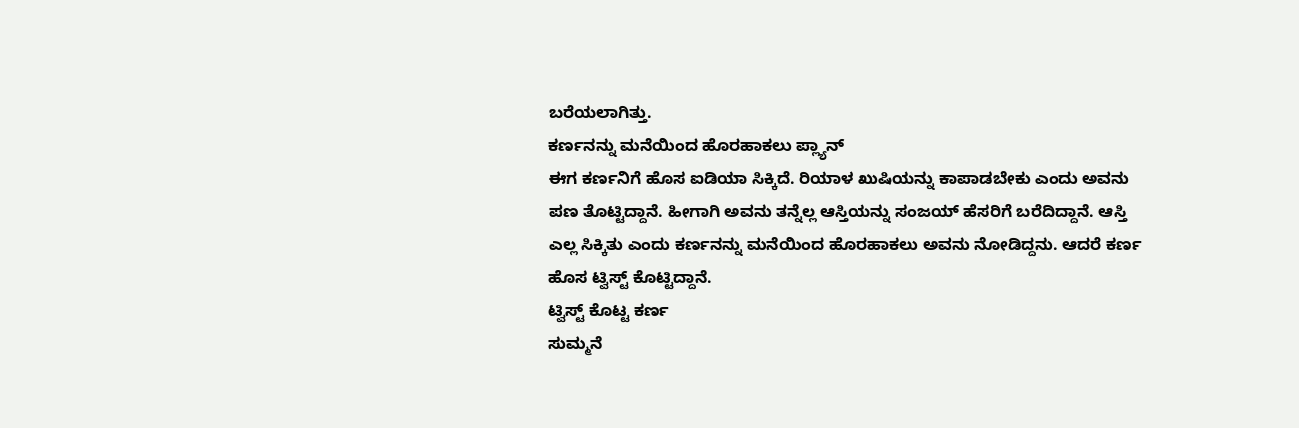ಬರೆಯಲಾಗಿತ್ತು.
ಕರ್ಣನನ್ನು ಮನೆಯಿಂದ ಹೊರಹಾಕಲು ಪ್ಲ್ಯಾನ್
ಈಗ ಕರ್ಣನಿಗೆ ಹೊಸ ಐಡಿಯಾ ಸಿಕ್ಕಿದೆ. ರಿಯಾಳ ಖುಷಿಯನ್ನು ಕಾಪಾಡಬೇಕು ಎಂದು ಅವನು ಪಣ ತೊಟ್ಟಿದ್ದಾನೆ. ಹೀಗಾಗಿ ಅವನು ತನ್ನೆಲ್ಲ ಆಸ್ತಿಯನ್ನು ಸಂಜಯ್ ಹೆಸರಿಗೆ ಬರೆದಿದ್ದಾನೆ. ಆಸ್ತಿ ಎಲ್ಲ ಸಿಕ್ಕಿತು ಎಂದು ಕರ್ಣನನ್ನು ಮನೆಯಿಂದ ಹೊರಹಾಕಲು ಅವನು ನೋಡಿದ್ದನು. ಆದರೆ ಕರ್ಣ ಹೊಸ ಟ್ವಿಸ್ಟ್ ಕೊಟ್ಟಿದ್ದಾನೆ.
ಟ್ವಿಸ್ಟ್ ಕೊಟ್ಟ ಕರ್ಣ
ಸುಮ್ಮನೆ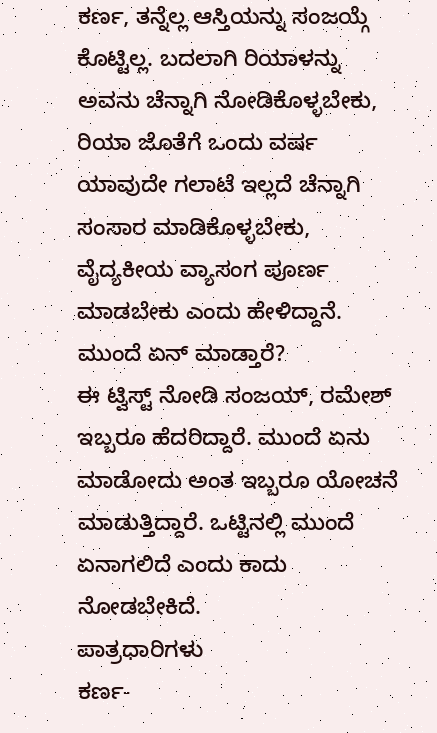ಕರ್ಣ, ತನ್ನೆಲ್ಲ ಆಸ್ತಿಯನ್ನು ಸಂಜಯ್ಗೆ ಕೊಟ್ಟಿಲ್ಲ. ಬದಲಾಗಿ ರಿಯಾಳನ್ನು ಅವನು ಚೆನ್ನಾಗಿ ನೋಡಿಕೊಳ್ಳಬೇಕು, ರಿಯಾ ಜೊತೆಗೆ ಒಂದು ವರ್ಷ ಯಾವುದೇ ಗಲಾಟೆ ಇಲ್ಲದೆ ಚೆನ್ನಾಗಿ ಸಂಸಾರ ಮಾಡಿಕೊಳ್ಳಬೇಕು, ವೈದ್ಯಕೀಯ ವ್ಯಾಸಂಗ ಪೂರ್ಣ ಮಾಡಬೇಕು ಎಂದು ಹೇಳಿದ್ದಾನೆ.
ಮುಂದೆ ಏನ್ ಮಾಡ್ತಾರೆ?
ಈ ಟ್ವಿಸ್ಟ್ ನೋಡಿ ಸಂಜಯ್, ರಮೇಶ್ ಇಬ್ಬರೂ ಹೆದರಿದ್ದಾರೆ. ಮುಂದೆ ಏನು ಮಾಡೋದು ಅಂತ ಇಬ್ಬರೂ ಯೋಚನೆ ಮಾಡುತ್ತಿದ್ದಾರೆ. ಒಟ್ಟಿನಲ್ಲಿ ಮುಂದೆ ಏನಾಗಲಿದೆ ಎಂದು ಕಾದು ನೋಡಬೇಕಿದೆ.
ಪಾತ್ರಧಾರಿಗಳು
ಕರ್ಣ-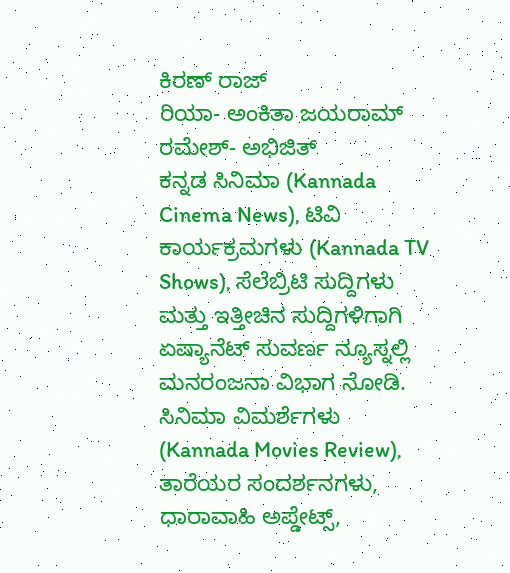ಕಿರಣ್ ರಾಜ್
ರಿಯಾ- ಅಂಕಿತಾ ಜಯರಾಮ್
ರಮೇಶ್- ಅಭಿಜಿತ್
ಕನ್ನಡ ಸಿನಿಮಾ (Kannada Cinema News), ಟಿವಿ ಕಾರ್ಯಕ್ರಮಗಳು (Kannada TV Shows), ಸೆಲೆಬ್ರಿಟಿ ಸುದ್ದಿಗಳು ಮತ್ತು ಇತ್ತೀಚಿನ ಸುದ್ದಿಗಳಿಗಾಗಿ ಏಷ್ಯಾನೆಟ್ ಸುವರ್ಣ ನ್ಯೂಸ್ನಲ್ಲಿ ಮನರಂಜನಾ ವಿಭಾಗ ನೋಡಿ. ಸಿನಿಮಾ ವಿಮರ್ಶೆಗಳು (Kannada Movies Review), ತಾರೆಯರ ಸಂದರ್ಶನಗಳು, ಧಾರಾವಾಹಿ ಅಪ್ಡೇಟ್ಸ್,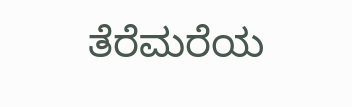ತೆರೆಮರೆಯ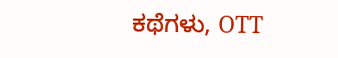ಕಥೆಗಳು, OTT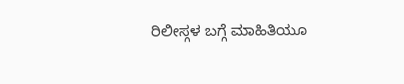ರಿಲೀಸ್ಗಳ ಬಗ್ಗೆ ಮಾಹಿತಿಯೂ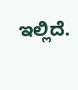ಇಲ್ಲಿದೆ.